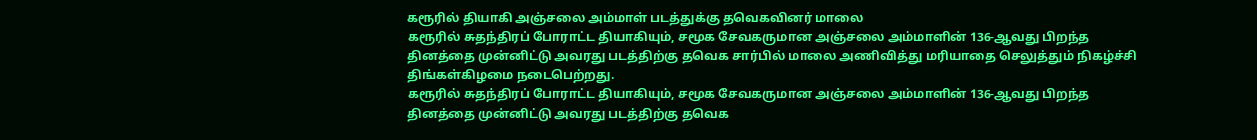கரூரில் தியாகி அஞ்சலை அம்மாள் படத்துக்கு தவெகவினர் மாலை
கரூரில் சுதந்திரப் போராட்ட தியாகியும், சமூக சேவகருமான அஞ்சலை அம்மாளின் 136-ஆவது பிறந்த தினத்தை முன்னிட்டு அவரது படத்திற்கு தவெக சார்பில் மாலை அணிவித்து மரியாதை செலுத்தும் நிகழ்ச்சி திங்கள்கிழமை நடைபெற்றது.
கரூரில் சுதந்திரப் போராட்ட தியாகியும், சமூக சேவகருமான அஞ்சலை அம்மாளின் 136-ஆவது பிறந்த தினத்தை முன்னிட்டு அவரது படத்திற்கு தவெக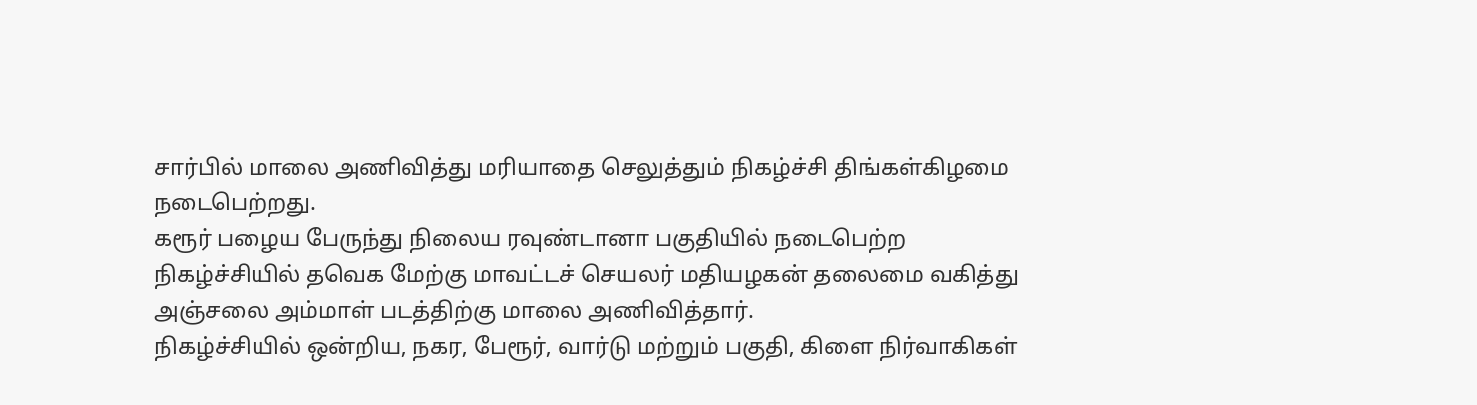சார்பில் மாலை அணிவித்து மரியாதை செலுத்தும் நிகழ்ச்சி திங்கள்கிழமை நடைபெற்றது.
கரூர் பழைய பேருந்து நிலைய ரவுண்டானா பகுதியில் நடைபெற்ற நிகழ்ச்சியில் தவெக மேற்கு மாவட்டச் செயலர் மதியழகன் தலைமை வகித்து அஞ்சலை அம்மாள் படத்திற்கு மாலை அணிவித்தார்.
நிகழ்ச்சியில் ஒன்றிய, நகர, பேரூர், வார்டு மற்றும் பகுதி, கிளை நிர்வாகிகள்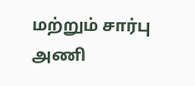மற்றும் சார்பு அணி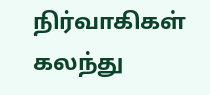நிர்வாகிகள் கலந்து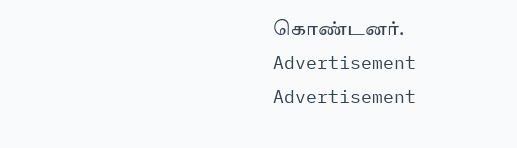கொண்டனர்.
Advertisement
Advertisement